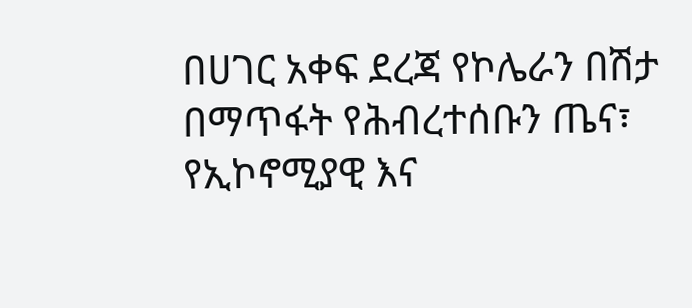በሀገር አቀፍ ደረጃ የኮሌራን በሽታ በማጥፋት የሕብረተሰቡን ጤና፣ የኢኮኖሚያዊ እና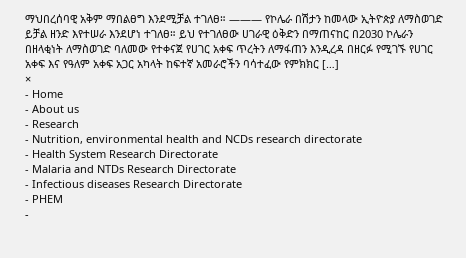ማህበረሰባዊ አቅም ማበልፀግ እንደሚቻል ተገለፀ። ——— የኮሌራ በሽታን ከመላው ኢትዮጵያ ለማስወገድ ይቻል ዘንድ እየተሠራ እንደሆነ ተገለፀ። ይህ የተገለፀው ሀገራዊ ዕቅድን በማጠናከር በ2030 ኮሌራን በዘላቂነት ለማስወገድ ባለመው የተቀናጀ የሀገር አቀፍ ጥረትን ለማፋጠን እንዲረዳ በዘርፉ የሚገኙ የሀገር አቀፍ እና የዓለም አቀፍ አጋር አካላት ከፍተኛ አመራሮችን ባሳተፈው የምክክር […]
×
- Home
- About us
- Research
- Nutrition, environmental health and NCDs research directorate
- Health System Research Directorate
- Malaria and NTDs Research Directorate
- Infectious diseases Research Directorate
- PHEM
-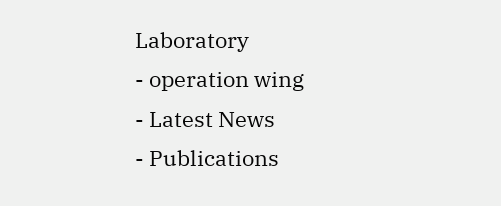Laboratory
- operation wing
- Latest News
- Publications